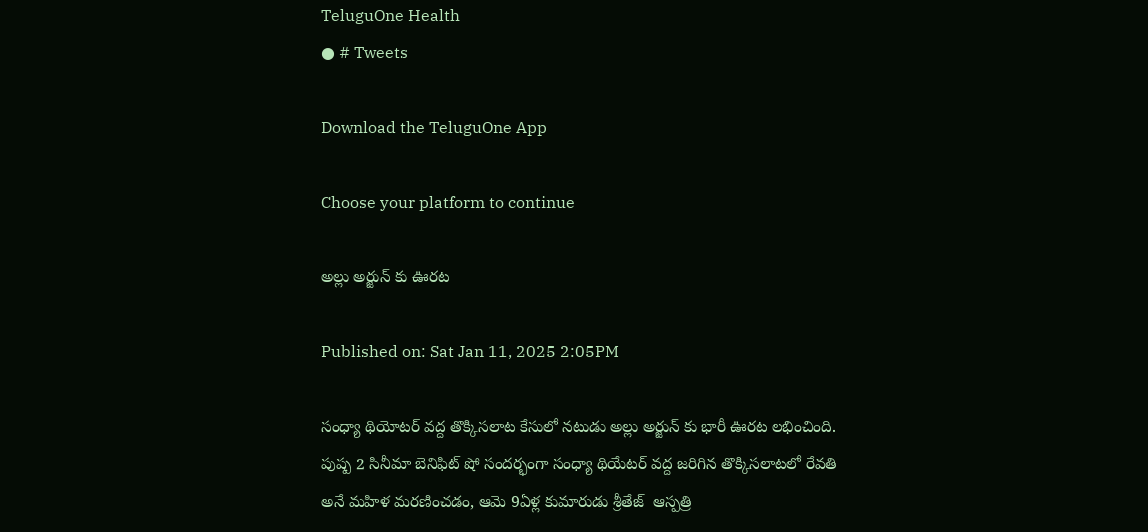TeluguOne Health
● # Tweets

Download the TeluguOne App

Choose your platform to continue

అల్లు అర్జున్ కు ఊరట

Published on: Sat Jan 11, 2025 2:05PM

సంధ్యా థియోటర్ వద్ద తొక్కిసలాట కేసులో నటుడు అల్లు అర్జున్ కు భారీ ఊరట లభించింది. పుష్ప 2 సినీమా బెనిఫిట్ షో సందర్భంగా సంధ్యా థియేటర్ వద్ద జరిగిన తొక్కిసలాటలో రేవతి అనే మహిళ మరణించడం, ఆమె 9ఏళ్ల కుమారుడు శ్రీతేజ్  ఆస్పత్రి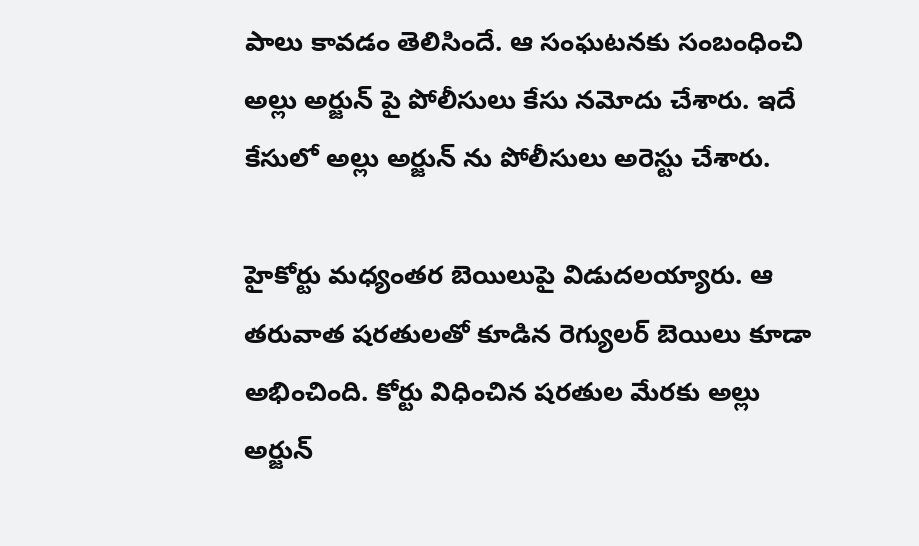పాలు కావడం తెలిసిందే. ఆ సంఘటనకు సంబంధించి అల్లు అర్జున్ పై పోలీసులు కేసు నమోదు చేశారు. ఇదే కేసులో అల్లు అర్జున్ ను పోలీసులు అరెస్టు చేశారు.

హైకోర్టు మధ్యంతర బెయిలుపై విడుదలయ్యారు. ఆ తరువాత షరతులతో కూడిన రెగ్యులర్ బెయిలు కూడా అభించింది. కోర్టు విధించిన షరతుల మేరకు అల్లు అర్జున్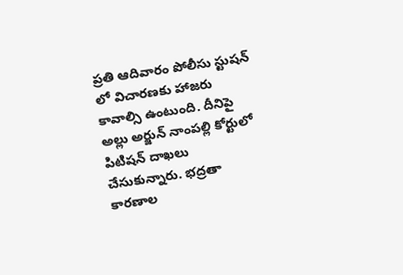ప్రతి ఆదివారం పోలీసు స్టుషన్ లో విచారణకు హాజరు కావాల్సి ఉంటుంది. దీనిపై అల్లు అర్జున్ నాంపల్లి కోర్టులో పిటిషన్ దాఖలు చేసుకున్నారు. భద్రతా కారణాల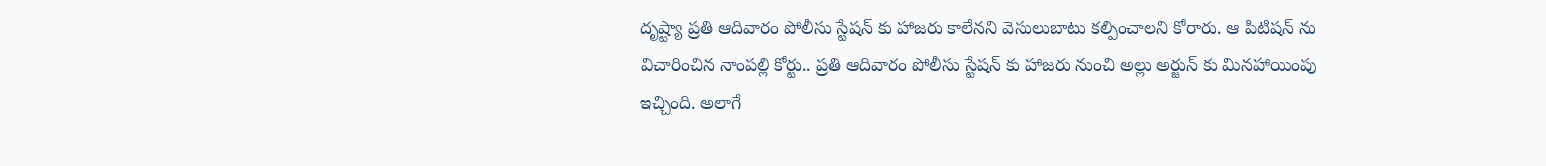దృష్ట్యా ప్రతి ఆదివారం పోలీసు స్టేషన్ కు హాజరు కాలేనని వెసులుబాటు కల్పించాలని కోరారు. ఆ పిటిషన్ ను విచారించిన నాంపల్లి కోర్టు.. ప్రతి ఆదివారం పోలీసు స్టేషన్ కు హాజరు నుంచి అల్లు అర్జున్ కు మినహాయింపు ఇచ్చింది. అలాగే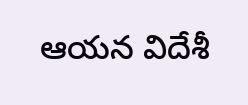ఆయన విదేశీ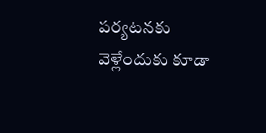పర్యటనకు వెళ్లేందుకు కూడా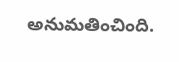అనుమతించింది.